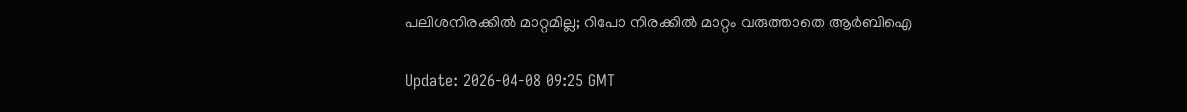പലിശനിരക്കില്‍ മാറ്റമില്ല; റിപോ നിരക്കില്‍ മാറ്റം വരുത്താതെ ആര്‍ബിഐ

Update: 2026-04-08 09:25 GMT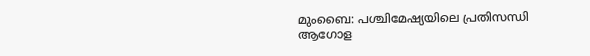മുംബൈ: പശ്ചിമേഷ്യയിലെ പ്രതിസന്ധി ആഗോള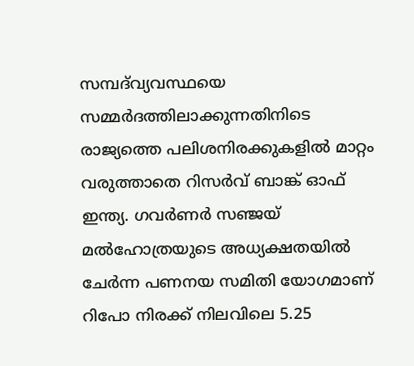സമ്പദ്‌വ്യവസ്ഥയെ സമ്മര്‍ദത്തിലാക്കുന്നതിനിടെ രാജ്യത്തെ പലിശനിരക്കുകളില്‍ മാറ്റം വരുത്താതെ റിസര്‍വ് ബാങ്ക് ഓഫ് ഇന്ത്യ. ഗവര്‍ണര്‍ സഞ്ജയ് മല്‍ഹോത്രയുടെ അധ്യക്ഷതയില്‍ ചേര്‍ന്ന പണനയ സമിതി യോഗമാണ് റിപോ നിരക്ക് നിലവിലെ 5.25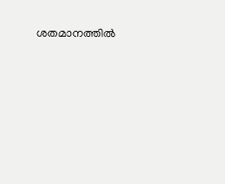ശതമാനത്തില്‍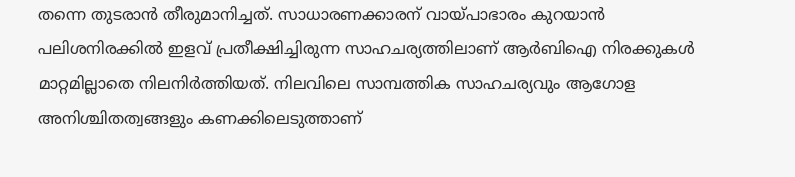തന്നെ തുടരാന്‍ തീരുമാനിച്ചത്. സാധാരണക്കാരന് വായ്പാഭാരം കുറയാന്‍ പലിശനിരക്കില്‍ ഇളവ് പ്രതീക്ഷിച്ചിരുന്ന സാഹചര്യത്തിലാണ് ആര്‍ബിഐ നിരക്കുകള്‍ മാറ്റമില്ലാതെ നിലനിര്‍ത്തിയത്. നിലവിലെ സാമ്പത്തിക സാഹചര്യവും ആഗോള അനിശ്ചിതത്വങ്ങളും കണക്കിലെടുത്താണ്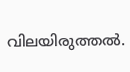വിലയിരുത്തല്‍.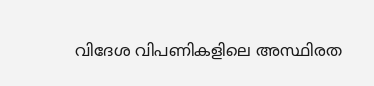വിദേശ വിപണികളിലെ അസ്ഥിരത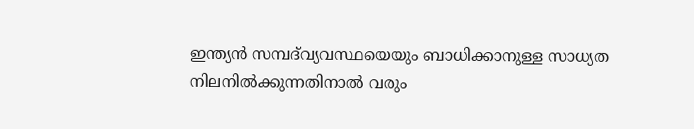ഇന്ത്യന്‍ സമ്പദ്‌വ്യവസ്ഥയെയും ബാധിക്കാനുള്ള സാധ്യത നിലനില്‍ക്കുന്നതിനാല്‍ വരും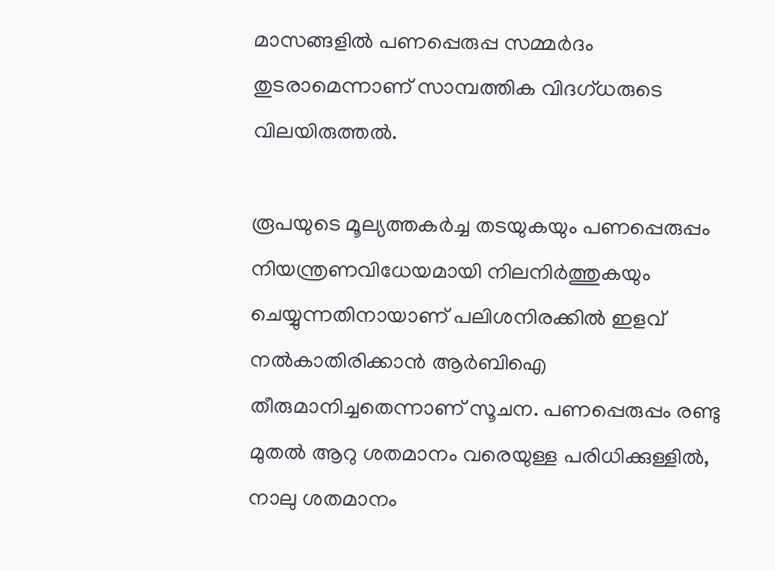മാസങ്ങളില്‍ പണപ്പെരുപ്പ സമ്മര്‍ദം തുടരാമെന്നാണ് സാമ്പത്തിക വിദഗ്ധരുടെ വിലയിരുത്തല്‍.

രൂപയുടെ മൂല്യത്തകര്‍ച്ച തടയുകയും പണപ്പെരുപ്പം നിയന്ത്രണവിധേയമായി നിലനിര്‍ത്തുകയും ചെയ്യുന്നതിനായാണ് പലിശനിരക്കില്‍ ഇളവ് നല്‍കാതിരിക്കാന്‍ ആര്‍ബിഐ തീരുമാനിച്ചതെന്നാണ് സൂചന. പണപ്പെരുപ്പം രണ്ടു മുതല്‍ ആറു ശതമാനം വരെയുള്ള പരിധിക്കുള്ളില്‍, നാലു ശതമാനം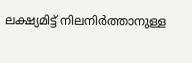ലക്ഷ്യമിട്ട് നിലനിര്‍ത്താനുള്ള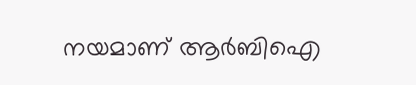നയമാണ് ആര്‍ബിഐ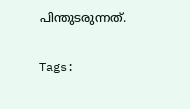പിന്തുടരുന്നത്.

Tags: